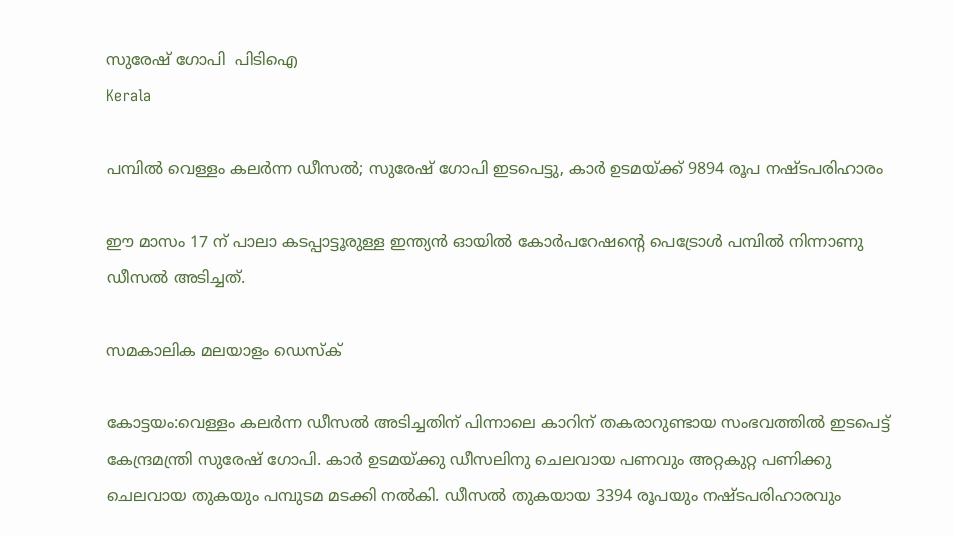സുരേഷ് ഗോപി  പിടിഐ
Kerala

പമ്പില്‍ വെള്ളം കലര്‍ന്ന ഡീസല്‍; സുരേഷ് ഗോപി ഇടപെട്ടു, കാര്‍ ഉടമയ്ക്ക് 9894 രൂപ നഷ്ടപരിഹാരം

ഈ മാസം 17 ന് പാലാ കടപ്പാട്ടൂരുള്ള ഇന്ത്യന്‍ ഓയില്‍ കോര്‍പറേഷന്റെ പെട്രോള്‍ പമ്പില്‍ നിന്നാണു ഡീസല്‍ അടിച്ചത്.

സമകാലിക മലയാളം ഡെസ്ക്

കോട്ടയം:വെള്ളം കലര്‍ന്ന ഡീസല്‍ അടിച്ചതിന് പിന്നാലെ കാറിന് തകരാറുണ്ടായ സംഭവത്തില്‍ ഇടപെട്ട് കേന്ദ്രമന്ത്രി സുരേഷ് ഗോപി. കാര്‍ ഉടമയ്ക്കു ഡീസലിനു ചെലവായ പണവും അറ്റകുറ്റ പണിക്കു ചെലവായ തുകയും പമ്പുടമ മടക്കി നല്‍കി. ഡീസല്‍ തുകയായ 3394 രൂപയും നഷ്ടപരിഹാരവും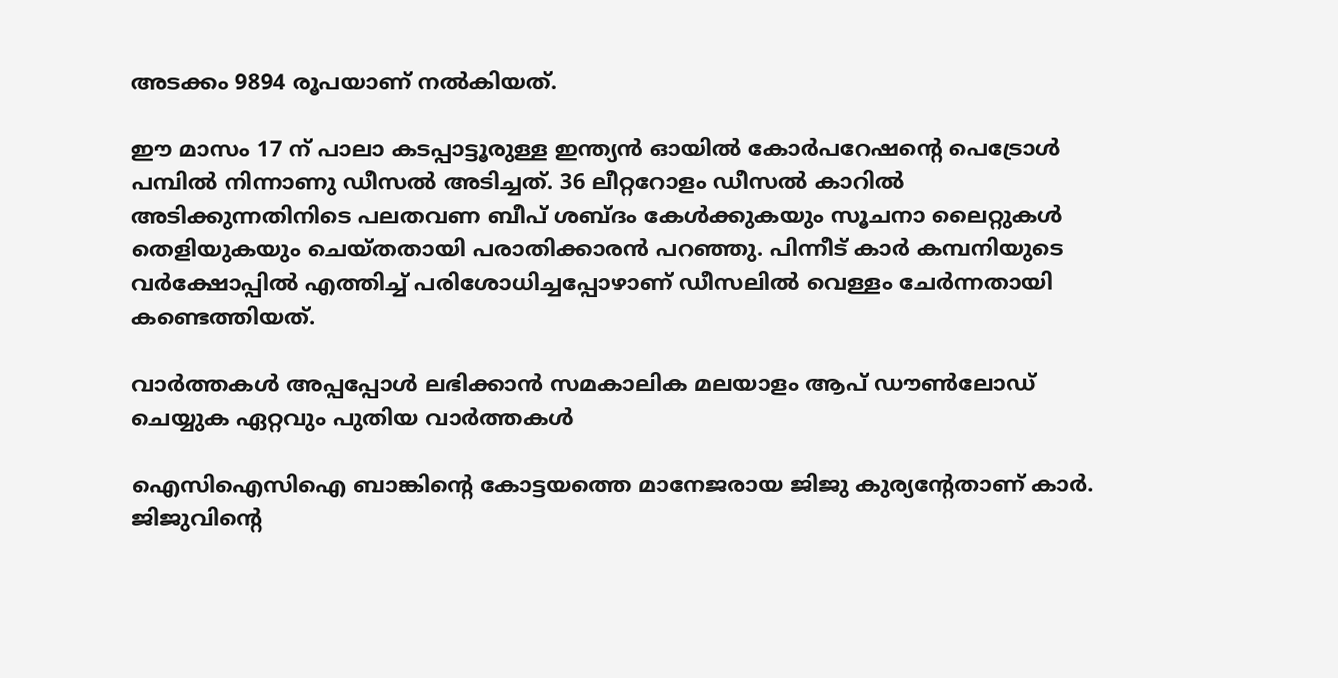അടക്കം 9894 രൂപയാണ് നല്‍കിയത്.

ഈ മാസം 17 ന് പാലാ കടപ്പാട്ടൂരുള്ള ഇന്ത്യന്‍ ഓയില്‍ കോര്‍പറേഷന്റെ പെട്രോള്‍ പമ്പില്‍ നിന്നാണു ഡീസല്‍ അടിച്ചത്. 36 ലീറ്ററോളം ഡീസല്‍ കാറില്‍ അടിക്കുന്നതിനിടെ പലതവണ ബീപ് ശബ്ദം കേള്‍ക്കുകയും സൂചനാ ലൈറ്റുകള്‍ തെളിയുകയും ചെയ്തതായി പരാതിക്കാരന്‍ പറഞ്ഞു. പിന്നീട് കാര്‍ കമ്പനിയുടെ വര്‍ക്ഷോപ്പില്‍ എത്തിച്ച് പരിശോധിച്ചപ്പോഴാണ് ഡീസലില്‍ വെള്ളം ചേര്‍ന്നതായി കണ്ടെത്തിയത്.

വാര്‍ത്തകള്‍ അപ്പപ്പോള്‍ ലഭിക്കാന്‍ സമകാലിക മലയാളം ആപ് ഡൗണ്‍ലോഡ് ചെയ്യുക ഏറ്റവും പുതിയ വാര്‍ത്തകള്‍

ഐസിഐസിഐ ബാങ്കിന്റെ കോട്ടയത്തെ മാനേജരായ ജിജു കുര്യന്റേതാണ് കാര്‍. ജിജുവിന്റെ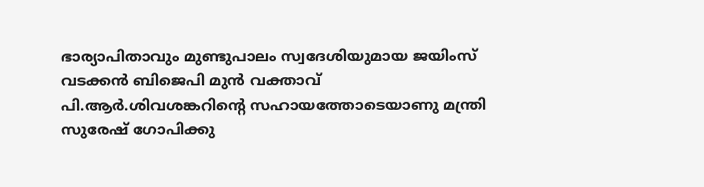ഭാര്യാപിതാവും മുണ്ടുപാലം സ്വദേശിയുമായ ജയിംസ് വടക്കന്‍ ബിജെപി മുന്‍ വക്താവ് പി.ആര്‍.ശിവശങ്കറിന്റെ സഹായത്തോടെയാണു മന്ത്രി സുരേഷ് ഗോപിക്കു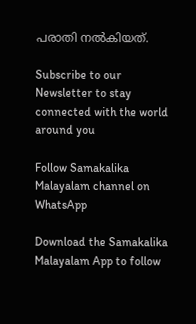പരാതി നല്‍കിയത്.

Subscribe to our Newsletter to stay connected with the world around you

Follow Samakalika Malayalam channel on WhatsApp

Download the Samakalika Malayalam App to follow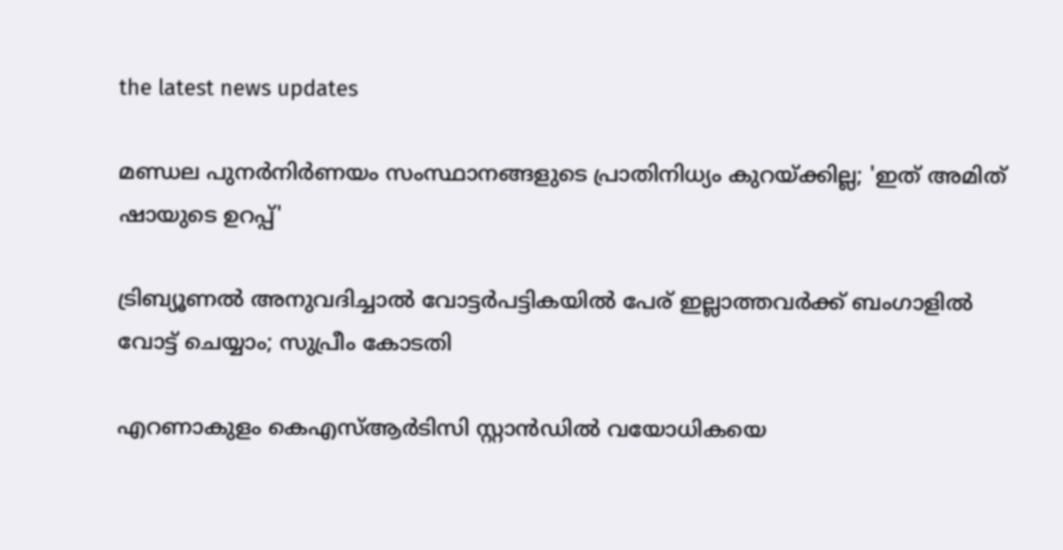the latest news updates

മണ്ഡല പുനര്‍നിര്‍ണയം സംസ്ഥാനങ്ങളുടെ പ്രാതിനിധ്യം കുറയ്ക്കില്ല; 'ഇത് അമിത് ഷായുടെ ഉറപ്പ്'

ട്രിബ്യൂണല്‍ അനുവദിച്ചാല്‍ വോട്ടര്‍പട്ടികയില്‍ പേര് ഇല്ലാത്തവര്‍ക്ക് ബംഗാളില്‍ വോട്ട് ചെയ്യാം; സുപ്രീം കോടതി

എറണാകുളം കെഎസ്ആര്‍ടിസി സ്റ്റാന്‍ഡില്‍ വയോധികയെ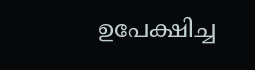ഉപേക്ഷിച്ച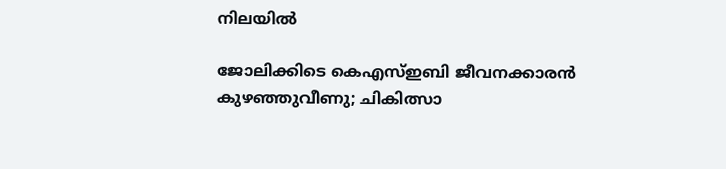നിലയില്‍

ജോലിക്കിടെ കെഎസ്ഇബി ജീവനക്കാരന്‍ കുഴഞ്ഞുവീണു; ചികിത്സാ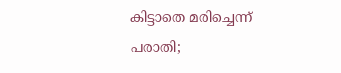കിട്ടാതെ മരിച്ചെന്ന് പരാതി;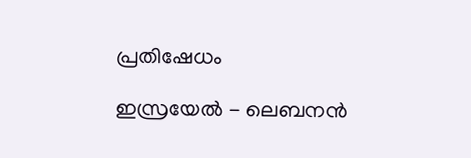പ്രതിഷേധം

ഇസ്രയേല്‍ - ലെബനൻ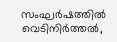സംഘർഷത്തില്‍ വെടിനിര്‍ത്തല്‍,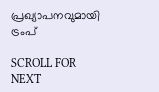പ്രഖ്യാപനവുമായി ട്രംപ്

SCROLL FOR NEXT